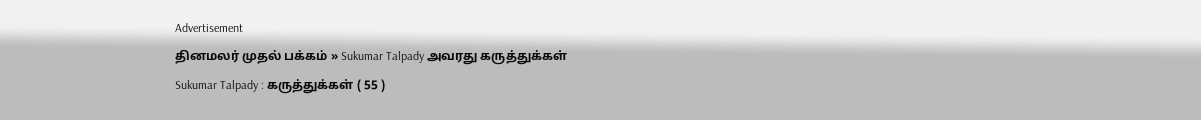Advertisement
தினமலர் முதல் பக்கம் » Sukumar Talpady அவரது கருத்துக்கள்
Sukumar Talpady : கருத்துக்கள் ( 55 )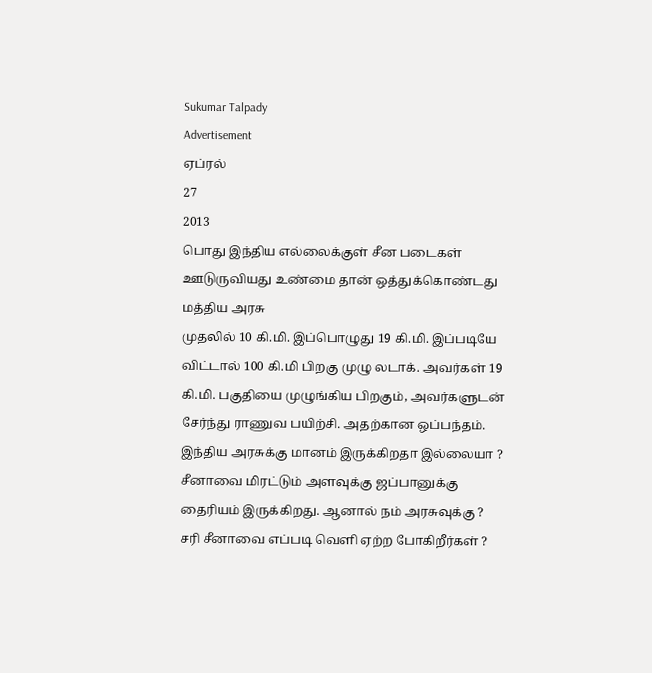Sukumar Talpady
Advertisement
ஏப்ரல்
27
2013
பொது இந்திய எல்லைக்குள் சீன படைகள் ஊடுருவியது உண்மை தான் ஒத்துக்கொண்டது மத்திய அரசு
முதலில் 10 கி.மி. இப்பொழுது 19 கி.மி. இப்படியே விட்டால் 100 கி.மி பிறகு முழு லடாக். அவர்கள் 19 கி.மி. பகுதியை முழுங்கிய பிறகும், அவர்களுடன் சேர்ந்து ராணுவ பயிற்சி. அதற்கான ஒப்பந்தம். இந்திய அரசுக்கு மானம் இருக்கிறதா இல்லையா ? சீனாவை மிரட்டும் அளவுக்கு ஜப்பானுக்கு தைரியம் இருக்கிறது. ஆனால் நம் அரசுவுக்கு ? சரி சீனாவை எப்படி வெளி ஏற்ற போகிறீர்கள் ?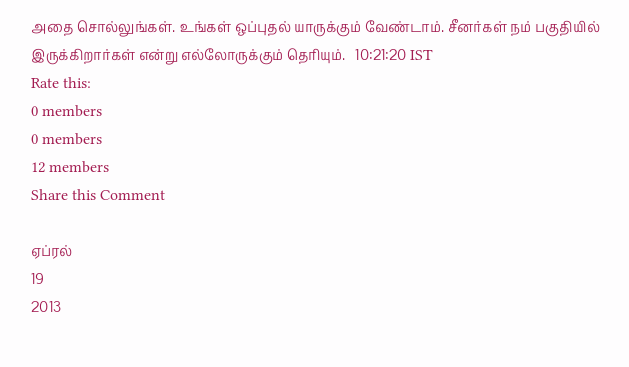அதை சொல்லுங்கள். உங்கள் ஒப்புதல் யாருக்கும் வேண்டாம். சீனர்கள் நம் பகுதியில் இருக்கிறார்கள் என்று எல்லோருக்கும் தெரியும்.   10:21:20 IST
Rate this:
0 members
0 members
12 members
Share this Comment

ஏப்ரல்
19
2013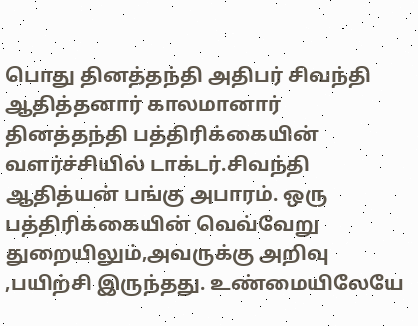பொது தினத்தந்தி அதிபர் சிவந்தி ஆதித்தனார் காலமானார்
தினத்தந்தி பத்திரிக்கையின் வளர்ச்சியில் டாக்டர்.சிவந்தி ஆதித்யன் பங்கு அபாரம். ஒரு பத்திரிக்கையின் வெவ்வேறு துறையிலும்,அவருக்கு அறிவு ,பயிற்சி இருந்தது. உண்மையிலேயே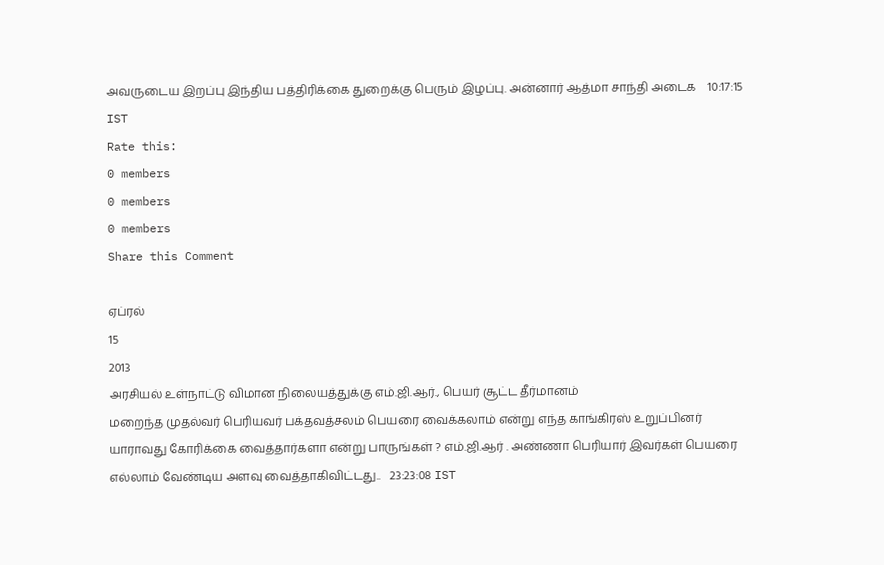அவருடைய இறப்பு இந்திய பத்திரிக்கை துறைக்கு பெரும் இழப்பு. அன்னார் ஆத்மா சாந்தி அடைக    10:17:15 IST
Rate this:
0 members
0 members
0 members
Share this Comment

ஏப்ரல்
15
2013
அரசியல் உள்நாட்டு விமான நிலையத்துக்கு எம்.ஜி.ஆர்., பெயர் சூட்ட தீர்மானம்
மறைந்த முதல்வர் பெரியவர் பக்தவத்சலம் பெயரை வைக்கலாம் என்று எந்த காங்கிரஸ் உறுப்பினர் யாராவது கோரிக்கை வைத்தார்களா என்று பாருங்கள் ? எம்.ஜி.ஆர் . அண்ணா பெரியார் இவர்கள் பெயரை எல்லாம் வேண்டிய அளவு வைத்தாகிவிட்டது..   23:23:08 IST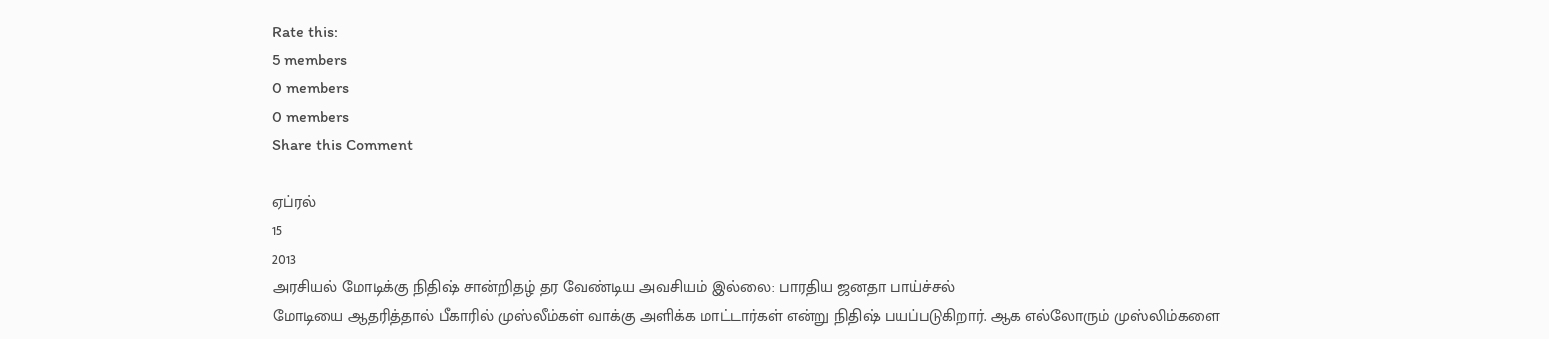Rate this:
5 members
0 members
0 members
Share this Comment

ஏப்ரல்
15
2013
அரசியல் மோடிக்கு நிதிஷ் சான்றிதழ் தர வேண்டிய அவசியம் இல்லை: பாரதிய ஜனதா பாய்ச்சல்
மோடியை ஆதரித்தால் பீகாரில் முஸ்லீம்கள் வாக்கு அளிக்க மாட்டார்கள் என்று நிதிஷ் பயப்படுகிறார். ஆக எல்லோரும் முஸ்லிம்களை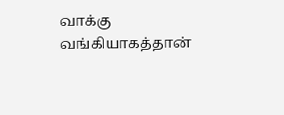வாக்கு வங்கியாகத்தான்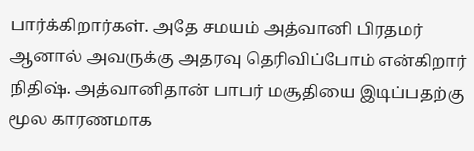பார்க்கிறார்கள். அதே சமயம் அத்வானி பிரதமர் ஆனால் அவருக்கு அதரவு தெரிவிப்போம் என்கிறார் நிதிஷ். அத்வானிதான் பாபர் மசூதியை இடிப்பதற்கு மூல காரணமாக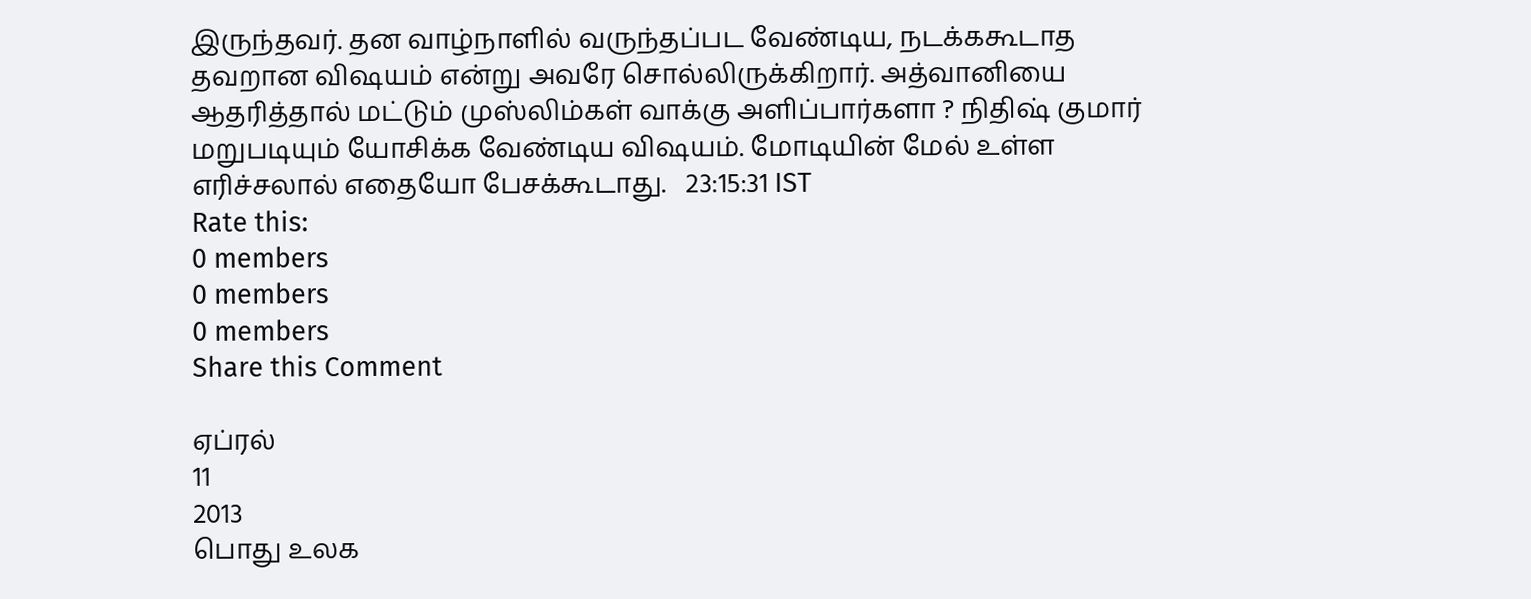இருந்தவர். தன வாழ்நாளில் வருந்தப்பட வேண்டிய, நடக்ககூடாத தவறான விஷயம் என்று அவரே சொல்லிருக்கிறார். அத்வானியை ஆதரித்தால் மட்டும் முஸ்லிம்கள் வாக்கு அளிப்பார்களா ? நிதிஷ் குமார் மறுபடியும் யோசிக்க வேண்டிய விஷயம். மோடியின் மேல் உள்ள எரிச்சலால் எதையோ பேசக்கூடாது.   23:15:31 IST
Rate this:
0 members
0 members
0 members
Share this Comment

ஏப்ரல்
11
2013
பொது உலக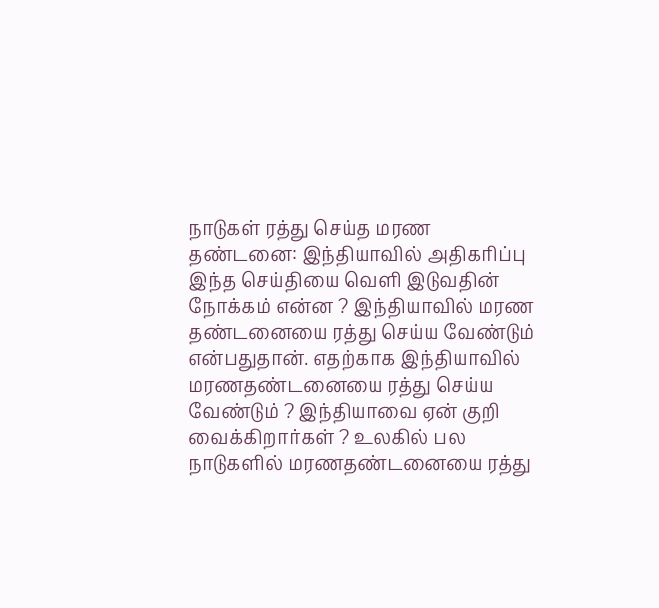நாடுகள் ரத்து செய்த மரண தண்டனை: இந்தியாவில் அதிகரிப்பு
இந்த செய்தியை வெளி இடுவதின் நோக்கம் என்ன ? இந்தியாவில் மரண தண்டனையை ரத்து செய்ய வேண்டும் என்பதுதான். எதற்காக இந்தியாவில் மரணதண்டனையை ரத்து செய்ய வேண்டும் ? இந்தியாவை ஏன் குறி வைக்கிறார்கள் ? உலகில் பல நாடுகளில் மரணதண்டனையை ரத்து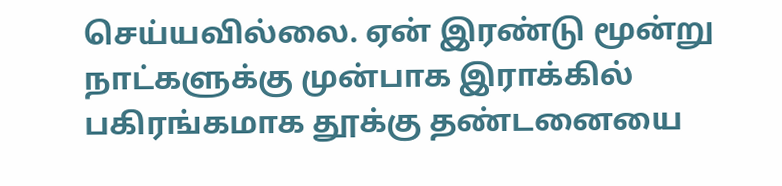செய்யவில்லை. ஏன் இரண்டு மூன்று நாட்களுக்கு முன்பாக இராக்கில் பகிரங்கமாக தூக்கு தண்டனையை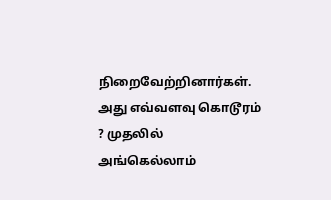நிறைவேற்றினார்கள். அது எவ்வளவு கொடூரம் ? முதலில் அங்கெல்லாம்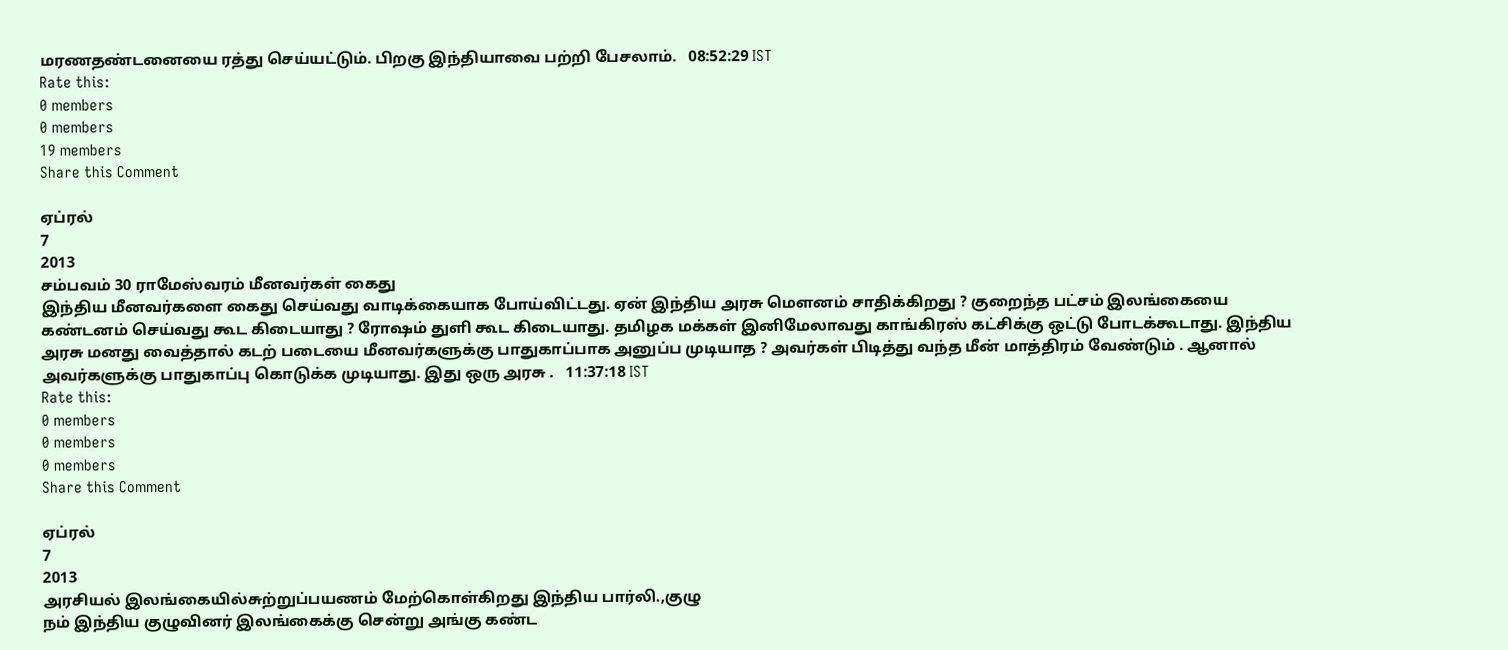மரணதண்டனையை ரத்து செய்யட்டும். பிறகு இந்தியாவை பற்றி பேசலாம்.   08:52:29 IST
Rate this:
0 members
0 members
19 members
Share this Comment

ஏப்ரல்
7
2013
சம்பவம் 30 ராமேஸ்வரம் மீனவர்கள் கைது
இந்திய மீனவர்களை கைது செய்வது வாடிக்கையாக போய்விட்டது. ஏன் இந்திய அரசு மௌனம் சாதிக்கிறது ? குறைந்த பட்சம் இலங்கையை கண்டனம் செய்வது கூட கிடையாது ? ரோஷம் துளி கூட கிடையாது. தமிழக மக்கள் இனிமேலாவது காங்கிரஸ் கட்சிக்கு ஒட்டு போடக்கூடாது. இந்திய அரசு மனது வைத்தால் கடற் படையை மீனவர்களுக்கு பாதுகாப்பாக அனுப்ப முடியாத ? அவர்கள் பிடித்து வந்த மீன் மாத்திரம் வேண்டும் . ஆனால் அவர்களுக்கு பாதுகாப்பு கொடுக்க முடியாது. இது ஒரு அரசு .   11:37:18 IST
Rate this:
0 members
0 members
0 members
Share this Comment

ஏப்ரல்
7
2013
அரசியல் இலங்‌‌கையில்சுற்றுப்பயணம் மேற்கொள்கிறது இந்திய பார்லி.,குழு
நம் இந்திய குழுவினர் இலங்கைக்கு சென்று அங்கு கண்ட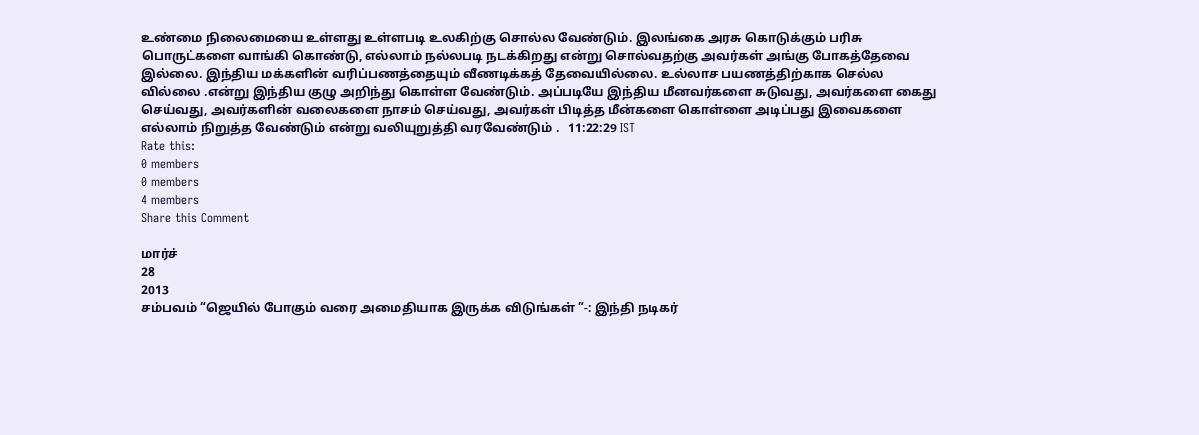உண்மை நிலைமையை உள்ளது உள்ளபடி உலகிற்கு சொல்ல வேண்டும். இலங்கை அரசு கொடுக்கும் பரிசு பொருட்களை வாங்கி கொண்டு, எல்லாம் நல்லபடி நடக்கிறது என்று சொல்வதற்கு அவர்கள் அங்கு போகத்தேவை இல்லை. இந்திய மக்களின் வரிப்பணத்தையும் வீணடிக்கத் தேவையில்லை. உல்லாச பயணத்திற்காக செல்ல வில்லை .என்று இந்திய குழு அறிந்து கொள்ள வேண்டும். அப்படியே இந்திய மீனவர்களை சுடுவது, அவர்களை கைது செய்வது, அவர்களின் வலைகளை நாசம் செய்வது, அவர்கள் பிடித்த மீன்களை கொள்ளை அடிப்பது இவைகளை எல்லாம் நிறுத்த வேண்டும் என்று வலியுறுத்தி வரவேண்டும் .   11:22:29 IST
Rate this:
0 members
0 members
4 members
Share this Comment

மார்ச்
28
2013
சம்பவம் “ஜெயில் போகும் வரை அமைதியாக இருக்க விடுங்கள் ”-: இந்தி நடிகர்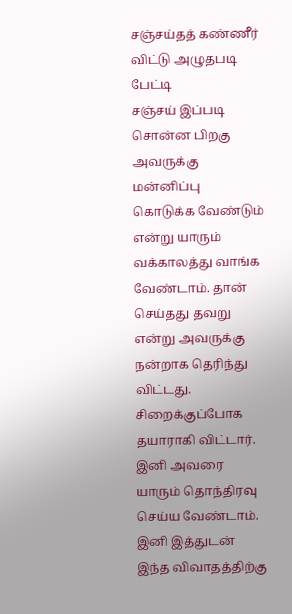சஞ்சய்தத் கண்ணீர் விட்டு அழுதபடி பேட்டி
சஞ்சய் இப்படி சொன்ன பிறகு அவருக்கு மன்னிப்பு கொடுக்க வேண்டும் என்று யாரும் வக்காலத்து வாங்க வேண்டாம். தான் செய்தது தவறு என்று அவருக்கு நன்றாக தெரிந்து விட்டது. சிறைக்குப்போக தயாராகி விட்டார். இனி அவரை யாரும் தொந்திரவு செய்ய வேண்டாம். இனி இத்துடன் இந்த விவாதத்திற்கு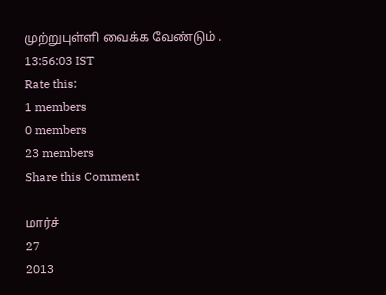முற்றுபுள்ளி வைக்க வேண்டும் .   13:56:03 IST
Rate this:
1 members
0 members
23 members
Share this Comment

மார்ச்
27
2013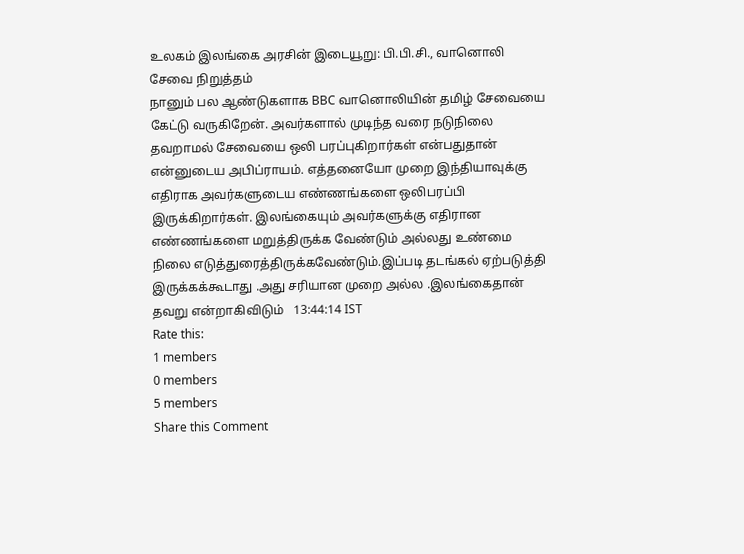உலகம் இலங்கை அரசின் இடையூறு: பி.பி.சி., வானொலி சேவை நிறுத்தம்
நானும் பல ஆண்டுகளாக BBC வானொலியின் தமிழ் சேவையை கேட்டு வருகிறேன். அவர்களால் முடிந்த வரை நடுநிலை தவறாமல் சேவையை ஒலி பரப்புகிறார்கள் என்பதுதான் என்னுடைய அபிப்ராயம். எத்தனையோ முறை இந்தியாவுக்கு எதிராக அவர்களுடைய எண்ணங்களை ஒலிபரப்பி இருக்கிறார்கள். இலங்கையும் அவர்களுக்கு எதிரான எண்ணங்களை மறுத்திருக்க வேண்டும் அல்லது உண்மை நிலை எடுத்துரைத்திருக்கவேண்டும்.இப்படி தடங்கல் ஏற்படுத்தி இருக்கக்கூடாது .அது சரியான முறை அல்ல .இலங்கைதான் தவறு என்றாகிவிடும்   13:44:14 IST
Rate this:
1 members
0 members
5 members
Share this Comment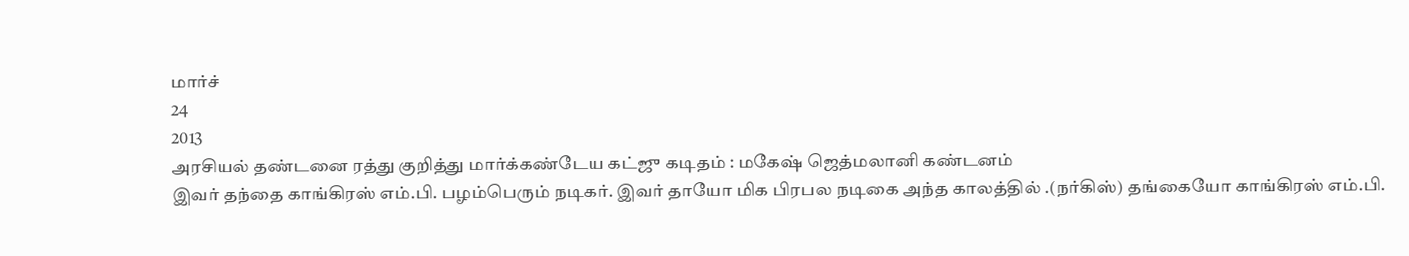மார்ச்
24
2013
அரசியல் தண்டனை ரத்து குறித்து மார்க்கண்டேய கட்ஜு கடிதம் : மகேஷ் ஜெத்மலானி கண்டனம்
இவர் தந்தை காங்கிரஸ் எம்.பி. பழம்பெரும் நடிகர். இவர் தாயோ மிக பிரபல நடிகை அந்த காலத்தில் .(நர்கிஸ்) தங்கையோ காங்கிரஸ் எம்.பி.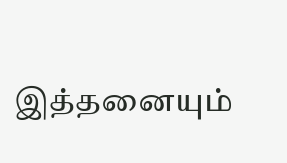இத்தனையும்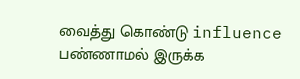வைத்து கொண்டு influence பண்ணாமல் இருக்க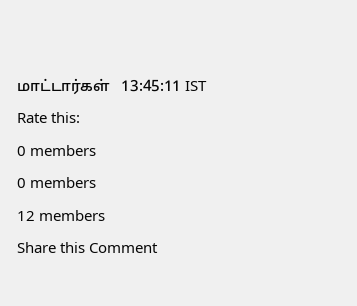மாட்டார்கள்   13:45:11 IST
Rate this:
0 members
0 members
12 members
Share this Comment